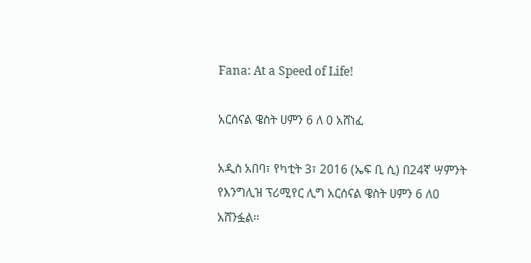Fana: At a Speed of Life!

አርሰናል ዌስት ሀምን 6 ለ 0 አሸነፈ

አዲስ አበባ፣ የካቲት 3፣ 2016 (ኤፍ ቢ ሲ) በ24ኛ ሣምንት የእንግሊዝ ፕሪሚየር ሊግ አርሰናል ዌስት ሀምን 6 ለ0 አሸንፏል፡፡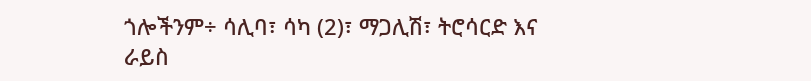ጎሎችንም÷ ሳሊባ፣ ሳካ (2)፣ ማጋሊሽ፣ ትሮሳርድ እና ራይስ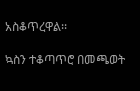አስቆጥረዋል፡፡

ኳስን ተቆጣጥሮ በመጫወት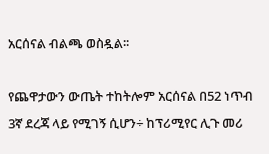አርሰናል ብልጫ ወስዷል፡፡

የጨዋታውን ውጤት ተከትሎም አርሰናል በ52 ነጥብ 3ኛ ደረጃ ላይ የሚገኝ ሲሆን÷ ከፕሪሚየር ሊጉ መሪ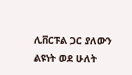ሊቨርፑል ጋር ያለውን ልዩነት ወደ ሁለት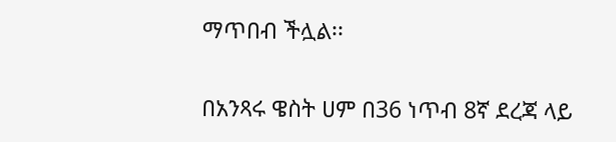ማጥበብ ችሏል፡፡

በአንጻሩ ዌስት ሀም በ36 ነጥብ 8ኛ ደረጃ ላይ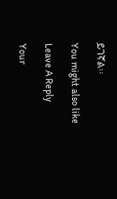ይገኛል፡፡

You might also like

Leave A Reply

Your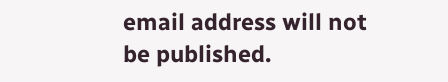email address will not be published.